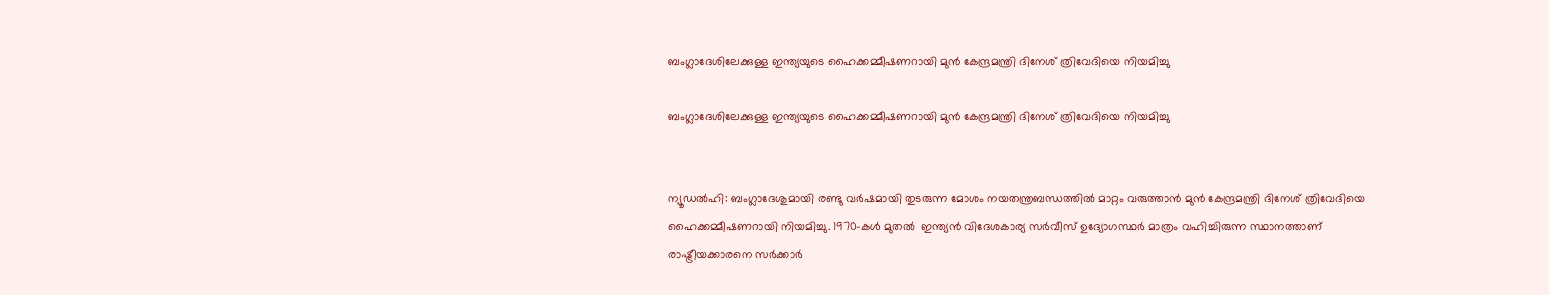ബംഗ്ലാദേശിലേക്കുള്ള ഇന്ത്യയുടെ ഹൈക്കമ്മീഷണറായി മുന്‍ കേന്ദ്രമന്ത്രി ദിനേശ് ത്രിവേദിയെ നിയമിച്ചു

ബംഗ്ലാദേശിലേക്കുള്ള ഇന്ത്യയുടെ ഹൈക്കമ്മീഷണറായി മുന്‍ കേന്ദ്രമന്ത്രി ദിനേശ് ത്രിവേദിയെ നിയമിച്ചു


ന്യൂഡല്‍ഹി: ബംഗ്ലാദേശുമായി രണ്ടു വര്‍ഷമായി തുടരുന്ന മോശം നയതന്ത്രബന്ധത്തില്‍ മാറ്റം വരുത്താന്‍ മുന്‍ കേന്ദ്രമന്ത്രി ദിനേശ് ത്രിവേദിയെ  ഹൈക്കമ്മീഷണറായി നിയമിച്ചു. 1970-കള്‍ മുതല്‍  ഇന്ത്യന്‍ വിദേശകാര്യ സര്‍വീസ് ഉദ്യോഗസ്ഥര്‍ മാത്രം വഹിച്ചിരുന്ന സ്ഥാനത്താണ് രാഷ്ട്രീയക്കാരനെ സര്‍ക്കാര്‍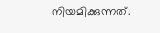നിയമിക്കുന്നത്.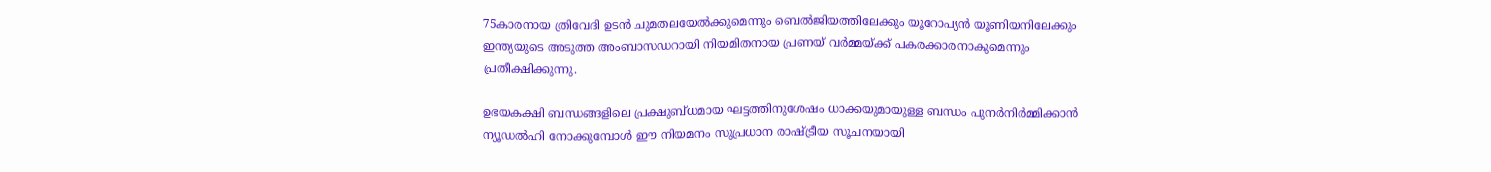75കാരനായ ത്രിവേദി ഉടന്‍ ചുമതലയേല്‍ക്കുമെന്നും ബെല്‍ജിയത്തിലേക്കും യൂറോപ്യന്‍ യൂണിയനിലേക്കും ഇന്ത്യയുടെ അടുത്ത അംബാസഡറായി നിയമിതനായ പ്രണയ് വര്‍മ്മയ്ക്ക് പകരക്കാരനാകുമെന്നും പ്രതീക്ഷിക്കുന്നു.

ഉഭയകക്ഷി ബന്ധങ്ങളിലെ പ്രക്ഷുബ്ധമായ ഘട്ടത്തിനുശേഷം ധാക്കയുമായുള്ള ബന്ധം പുനര്‍നിര്‍മ്മിക്കാന്‍ ന്യൂഡല്‍ഹി നോക്കുമ്പോള്‍ ഈ നിയമനം സുപ്രധാന രാഷ്ട്രീയ സൂചനയായി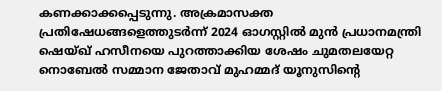കണക്കാക്കപ്പെടുന്നു. അക്രമാസക്ത പ്രതിഷേധങ്ങളെത്തുടര്‍ന്ന് 2024 ഓഗസ്റ്റില്‍ മുന്‍ പ്രധാനമന്ത്രി ഷെയ്ഖ് ഹസീനയെ പുറത്താക്കിയ ശേഷം ചുമതലയേറ്റ നൊബേല്‍ സമ്മാന ജേതാവ് മുഹമ്മദ് യൂനുസിന്റെ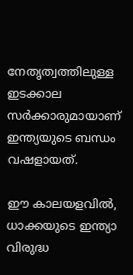നേതൃത്വത്തിലുള്ള ഇടക്കാല സര്‍ക്കാരുമായാണ് ഇന്ത്യയുടെ ബന്ധം വഷളായത്.

ഈ കാലയളവില്‍, ധാക്കയുടെ ഇന്ത്യാ വിരുദ്ധ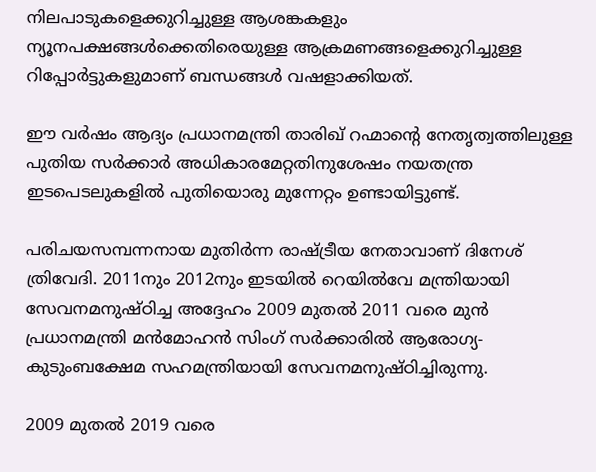നിലപാടുകളെക്കുറിച്ചുള്ള ആശങ്കകളും ന്യൂനപക്ഷങ്ങള്‍ക്കെതിരെയുള്ള ആക്രമണങ്ങളെക്കുറിച്ചുള്ള റിപ്പോര്‍ട്ടുകളുമാണ് ബന്ധങ്ങള്‍ വഷളാക്കിയത്.

ഈ വര്‍ഷം ആദ്യം പ്രധാനമന്ത്രി താരിഖ് റഹ്മാന്റെ നേതൃത്വത്തിലുള്ള പുതിയ സര്‍ക്കാര്‍ അധികാരമേറ്റതിനുശേഷം നയതന്ത്ര ഇടപെടലുകളില്‍ പുതിയൊരു മുന്നേറ്റം ഉണ്ടായിട്ടുണ്ട്.

പരിചയസമ്പന്നനായ മുതിര്‍ന്ന രാഷ്ട്രീയ നേതാവാണ് ദിനേശ് ത്രിവേദി. 2011നും 2012നും ഇടയില്‍ റെയില്‍വേ മന്ത്രിയായി സേവനമനുഷ്ഠിച്ച അദ്ദേഹം 2009 മുതല്‍ 2011 വരെ മുന്‍ പ്രധാനമന്ത്രി മന്‍മോഹന്‍ സിംഗ് സര്‍ക്കാരില്‍ ആരോഗ്യ- കുടുംബക്ഷേമ സഹമന്ത്രിയായി സേവനമനുഷ്ഠിച്ചിരുന്നു.

2009 മുതല്‍ 2019 വരെ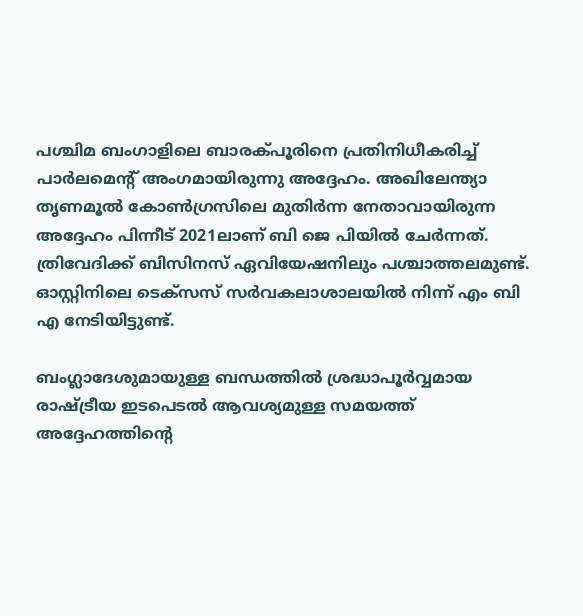പശ്ചിമ ബംഗാളിലെ ബാരക്പൂരിനെ പ്രതിനിധീകരിച്ച് പാര്‍ലമെന്റ് അംഗമായിരുന്നു അദ്ദേഹം. അഖിലേന്ത്യാ തൃണമൂല്‍ കോണ്‍ഗ്രസിലെ മുതിര്‍ന്ന നേതാവായിരുന്ന അദ്ദേഹം പിന്നീട് 2021ലാണ് ബി ജെ പിയില്‍ ചേര്‍ന്നത്. ത്രിവേദിക്ക് ബിസിനസ് ഏവിയേഷനിലും പശ്ചാത്തലമുണ്ട്. ഓസ്റ്റിനിലെ ടെക്‌സസ് സര്‍വകലാശാലയില്‍ നിന്ന് എം ബി എ നേടിയിട്ടുണ്ട്.

ബംഗ്ലാദേശുമായുള്ള ബന്ധത്തില്‍ ശ്രദ്ധാപൂര്‍വ്വമായ രാഷ്ട്രീയ ഇടപെടല്‍ ആവശ്യമുള്ള സമയത്ത് അദ്ദേഹത്തിന്റെ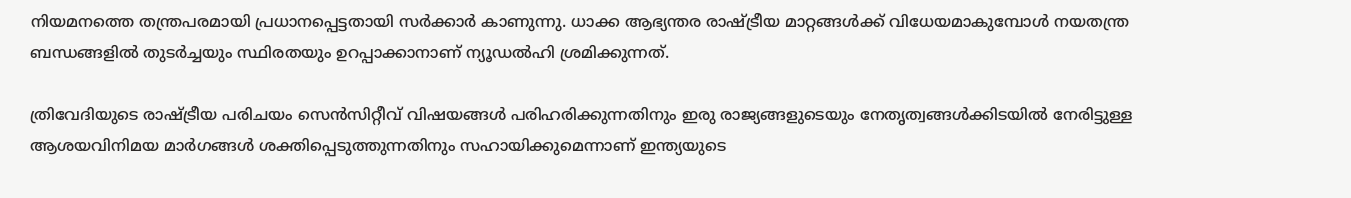നിയമനത്തെ തന്ത്രപരമായി പ്രധാനപ്പെട്ടതായി സര്‍ക്കാര്‍ കാണുന്നു. ധാക്ക ആഭ്യന്തര രാഷ്ട്രീയ മാറ്റങ്ങള്‍ക്ക് വിധേയമാകുമ്പോള്‍ നയതന്ത്ര ബന്ധങ്ങളില്‍ തുടര്‍ച്ചയും സ്ഥിരതയും ഉറപ്പാക്കാനാണ് ന്യൂഡല്‍ഹി ശ്രമിക്കുന്നത്.

ത്രിവേദിയുടെ രാഷ്ട്രീയ പരിചയം സെന്‍സിറ്റീവ് വിഷയങ്ങള്‍ പരിഹരിക്കുന്നതിനും ഇരു രാജ്യങ്ങളുടെയും നേതൃത്വങ്ങള്‍ക്കിടയില്‍ നേരിട്ടുള്ള ആശയവിനിമയ മാര്‍ഗങ്ങള്‍ ശക്തിപ്പെടുത്തുന്നതിനും സഹായിക്കുമെന്നാണ് ഇന്ത്യയുടെ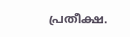പ്രതീക്ഷ.